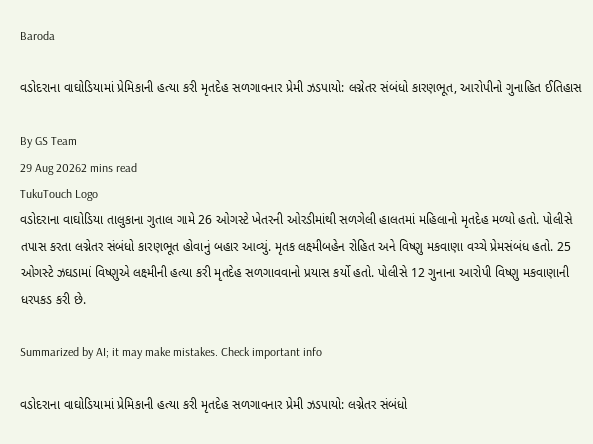Baroda

વડોદરાના વાઘોડિયામાં પ્રેમિકાની હત્યા કરી મૃતદેહ સળગાવનાર પ્રેમી ઝડપાયો: લગ્નેતર સંબંધો કારણભૂત, આરોપીનો ગુનાહિત ઈતિહાસ

By GS Team
29 Aug 20262 mins read
TukuTouch Logo
વડોદરાના વાઘોડિયા તાલુકાના ગુતાલ ગામે 26 ઓગસ્ટે ખેતરની ઓરડીમાંથી સળગેલી હાલતમાં મહિલાનો મૃતદેહ મળ્યો હતો. પોલીસે તપાસ કરતા લગ્નેતર સંબંધો કારણભૂત હોવાનું બહાર આવ્યું. મૃતક લક્ષ્મીબહેન રોહિત અને વિષ્ણુ મકવાણા વચ્ચે પ્રેમસંબંધ હતો. 25 ઓગસ્ટે ઝઘડામાં વિષ્ણુએ લક્ષ્મીની હત્યા કરી મૃતદેહ સળગાવવાનો પ્રયાસ કર્યો હતો. પોલીસે 12 ગુનાના આરોપી વિષ્ણુ મકવાણાની ધરપકડ કરી છે.

Summarized by AI; it may make mistakes. Check important info

વડોદરાના વાઘોડિયામાં પ્રેમિકાની હત્યા કરી મૃતદેહ સળગાવનાર પ્રેમી ઝડપાયો: લગ્નેતર સંબંધો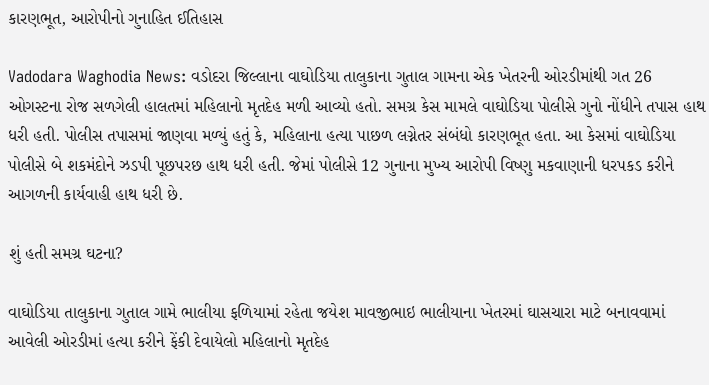કારણભૂત, આરોપીનો ગુનાહિત ઈતિહાસ

Vadodara Waghodia News: વડોદરા જિલ્લાના વાઘોડિયા તાલુકાના ગુતાલ ગામના એક ખેતરની ઓરડીમાંથી ગત 26 ઓગસ્ટના રોજ સળગેલી હાલતમાં મહિલાનો મૃતદેહ મળી આવ્યો હતો. સમગ્ર કેસ મામલે વાઘોડિયા પોલીસે ગુનો નોંધીને તપાસ હાથ ધરી હતી. પોલીસ તપાસમાં જાણવા મળ્યું હતું કે, મહિલાના હત્યા પાછળ લગ્નેતર સંબંધો કારણભૂત હતા. આ કેસમાં વાઘોડિયા પોલીસે બે શકમંદોને ઝડપી પૂછપરછ હાથ ધરી હતી. જેમાં પોલીસે 12 ગુનાના મુખ્ય આરોપી વિષ્ણુ મકવાણાની ધરપકડ કરીને આગળની કાર્યવાહી હાથ ધરી છે.

શું હતી સમગ્ર ઘટના?

વાઘોડિયા તાલુકાના ગુતાલ ગામે ભાલીયા ફળિયામાં રહેતા જયેશ માવજીભાઇ ભાલીયાના ખેતરમાં ઘાસચારા માટે બનાવવામાં આવેલી ઓરડીમાં હત્યા કરીને ફેંકી દેવાયેલો મહિલાનો મૃતદેહ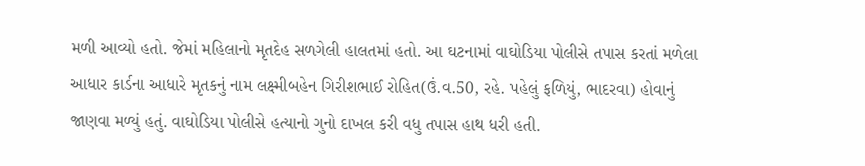મળી આવ્યો હતો. જેમાં મહિલાનો મૃતદેહ સળગેલી હાલતમાં હતો. આ ઘટનામાં વાઘોડિયા પોલીસે તપાસ કરતાં મળેલા આધાર કાર્ડના આધારે મૃતકનું નામ લક્ષ્મીબહેન ગિરીશભાઈ રોહિત(ઉં.વ.50, રહે. પહેલું ફળિયું, ભાદરવા) હોવાનું જાણવા મળ્યું હતું. વાઘોડિયા પોલીસે હત્યાનો ગુનો દાખલ કરી વધુ તપાસ હાથ ધરી હતી.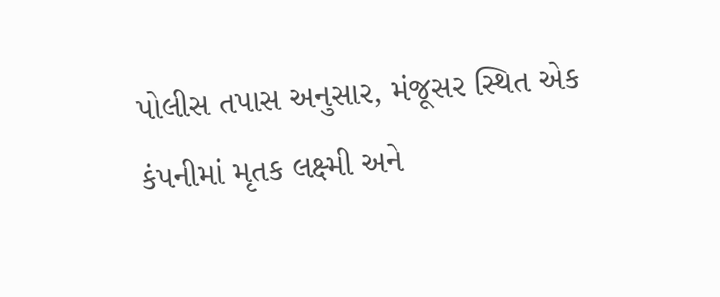પોલીસ તપાસ અનુસાર, મંજૂસર સ્થિત એક કંપનીમાં મૃતક લક્ષ્મી અને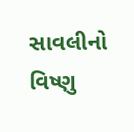સાવલીનો વિષ્ણુ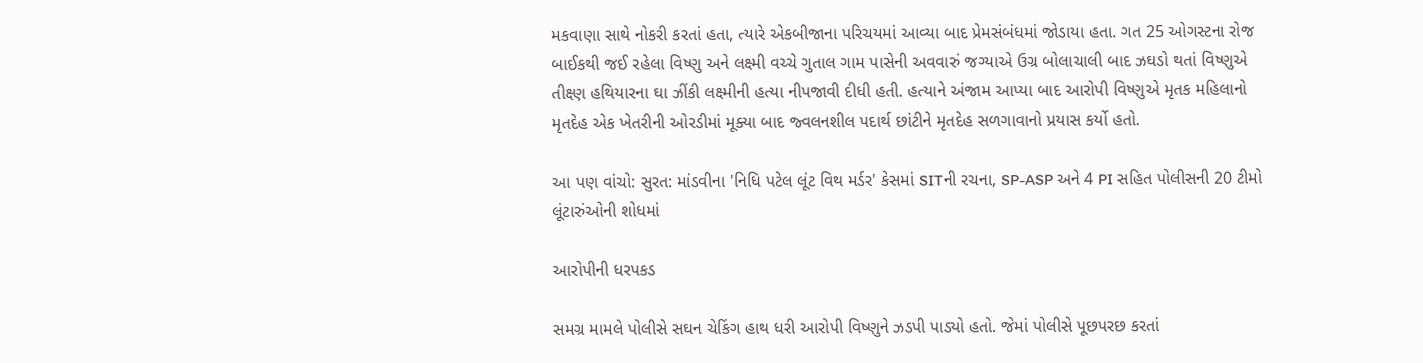મકવાણા સાથે નોકરી કરતાં હતા, ત્યારે એકબીજાના પરિચયમાં આવ્યા બાદ પ્રેમસંબંધમાં જોડાયા હતા. ગત 25 ઓગસ્ટના રોજ બાઈકથી જઈ રહેલા વિષ્ણુ અને લક્ષ્મી વચ્ચે ગુતાલ ગામ પાસેની અવવારું જગ્યાએ ઉગ્ર બોલાચાલી બાદ ઝઘડો થતાં વિષ્ણુએ તીક્ષ્ણ હથિયારના ઘા ઝીંકી લક્ષ્મીની હત્યા નીપજાવી દીધી હતી. હત્યાને અંજામ આપ્યા બાદ આરોપી વિષ્ણુએ મૃતક મહિલાનો મૃતદેહ એક ખેતરીની ઓરડીમાં મૂક્યા બાદ જ્વલનશીલ પદાર્થ છાંટીને મૃતદેહ સળગાવાનો પ્રયાસ કર્યો હતો.

આ પણ વાંચો: સુરત: માંડવીના 'નિધિ પટેલ લૂંટ વિથ મર્ડર' કેસમાં SITની રચના, SP-ASP અને 4 PI સહિત પોલીસની 20 ટીમો લૂંટારુંઓની શોધમાં

આરોપીની ધરપકડ

સમગ્ર મામલે પોલીસે સઘન ચેકિંગ હાથ ધરી આરોપી વિષ્ણુને ઝડપી પાડ્યો હતો. જેમાં પોલીસે પૂછપરછ કરતાં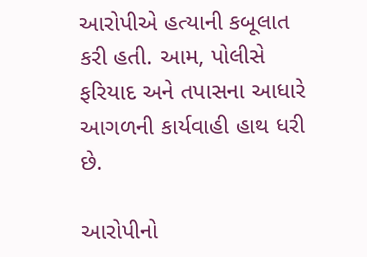આરોપીએ હત્યાની કબૂલાત કરી હતી. આમ, પોલીસે ફરિયાદ અને તપાસના આધારે આગળની કાર્યવાહી હાથ ધરી છે.

આરોપીનો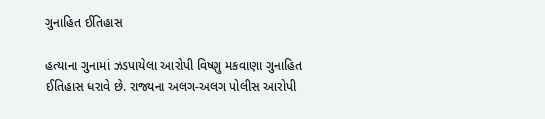ગુનાહિત ઈતિહાસ

હત્યાના ગુનામાં ઝડપાયેલા આરોપી વિષ્ણુ મકવાણા ગુનાહિત ઈતિહાસ ધરાવે છે. રાજ્યના અલગ-અલગ પોલીસ આરોપી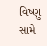વિષ્ણુ સામે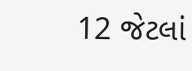12 જેટલાં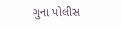ગુના પોલીસ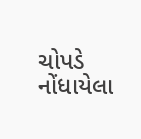ચોપડે નોંધાયેલા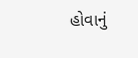હોવાનું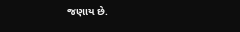જણાય છે.